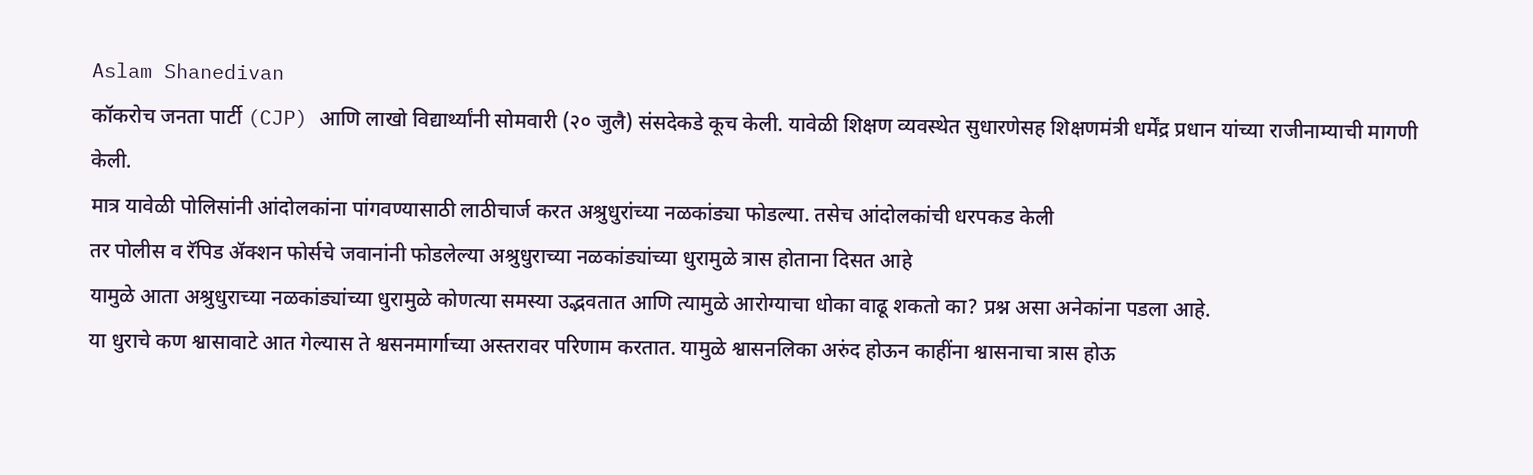Aslam Shanedivan
कॉकरोच जनता पार्टी (CJP) आणि लाखो विद्यार्थ्यांनी सोमवारी (२० जुलै) संसदेकडे कूच केली. यावेळी शिक्षण व्यवस्थेत सुधारणेसह शिक्षणमंत्री धर्मेंद्र प्रधान यांच्या राजीनाम्याची मागणी केली.
मात्र यावेळी पोलिसांनी आंदोलकांना पांगवण्यासाठी लाठीचार्ज करत अश्रुधुरांच्या नळकांड्या फोडल्या. तसेच आंदोलकांची धरपकड केली
तर पोलीस व रॅपिड ॲक्शन फोर्सचे जवानांनी फोडलेल्या अश्रुधुराच्या नळकांड्यांच्या धुरामुळे त्रास होताना दिसत आहे
यामुळे आता अश्रुधुराच्या नळकांड्यांच्या धुरामुळे कोणत्या समस्या उद्भवतात आणि त्यामुळे आरोग्याचा धोका वाढू शकतो का? प्रश्न असा अनेकांना पडला आहे.
या धुराचे कण श्वासावाटे आत गेल्यास ते श्वसनमार्गाच्या अस्तरावर परिणाम करतात. यामुळे श्वासनलिका अरुंद होऊन काहींना श्वासनाचा त्रास होऊ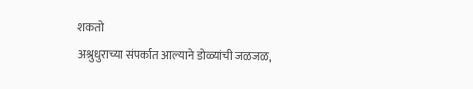शकतो
अश्रुधुराच्या संपर्कात आल्याने डोळ्यांची जळजळ,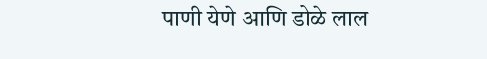पाणी येणे आणि डोळे लाल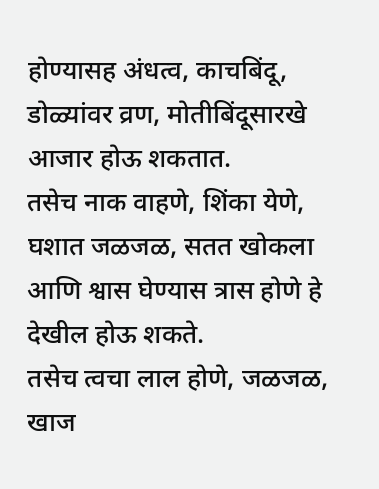होण्यासह अंधत्व, काचबिंदू, डोळ्यांवर व्रण, मोतीबिंदूसारखे आजार होऊ शकतात.
तसेच नाक वाहणे, शिंका येणे, घशात जळजळ, सतत खोकला आणि श्वास घेण्यास त्रास होणे हे देखील होऊ शकते.
तसेच त्वचा लाल होणे, जळजळ, खाज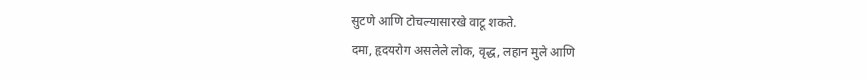सुटणे आणि टोचल्यासारखे वाटू शकते.
दमा, हृदयरोग असलेले लोक, वृद्ध, लहान मुले आणि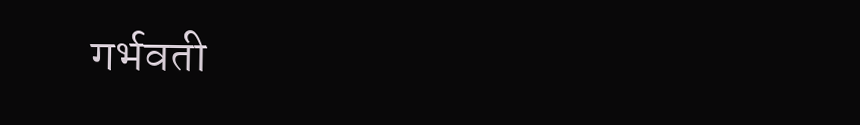गर्भवती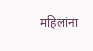महिलांना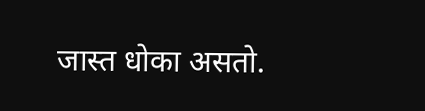जास्त धोका असतो.